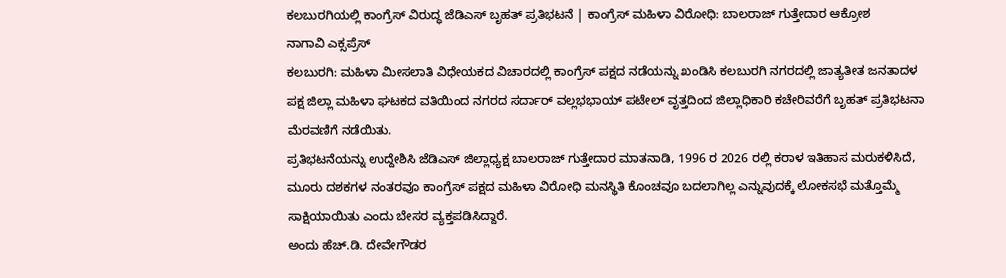ಕಲಬುರಗಿಯಲ್ಲಿ ಕಾಂಗ್ರೆಸ್ ವಿರುದ್ಧ ಜೆಡಿಎಸ್ ಬೃಹತ್ ಪ್ರತಿಭಟನೆ | ಕಾಂಗ್ರೆಸ್ ಮಹಿಳಾ ವಿರೋಧಿ: ಬಾಲರಾಜ್ ಗುತ್ತೇದಾರ ಆಕ್ರೋಶ
ನಾಗಾವಿ ಎಕ್ಸಪ್ರೆಸ್
ಕಲಬುರಗಿ: ಮಹಿಳಾ ಮೀಸಲಾತಿ ವಿಧೇಯಕದ ವಿಚಾರದಲ್ಲಿ ಕಾಂಗ್ರೆಸ್ ಪಕ್ಷದ ನಡೆಯನ್ನು ಖಂಡಿಸಿ ಕಲಬುರಗಿ ನಗರದಲ್ಲಿ ಜಾತ್ಯತೀತ ಜನತಾದಳ ಪಕ್ಷ ಜಿಲ್ಲಾ ಮಹಿಳಾ ಘಟಕದ ವತಿಯಿಂದ ನಗರದ ಸರ್ದಾರ್ ವಲ್ಲಭಭಾಯ್ ಪಟೇಲ್ ವೃತ್ತದಿಂದ ಜಿಲ್ಲಾಧಿಕಾರಿ ಕಚೇರಿವರೆಗೆ ಬೃಹತ್ ಪ್ರತಿಭಟನಾ ಮೆರವಣಿಗೆ ನಡೆಯಿತು.
ಪ್ರತಿಭಟನೆಯನ್ನು ಉದ್ದೇಶಿಸಿ ಜೆಡಿಎಸ್ ಜಿಲ್ಲಾಧ್ಯಕ್ಷ ಬಾಲರಾಜ್ ಗುತ್ತೇದಾರ ಮಾತನಾಡಿ, 1996 ರ 2026 ರಲ್ಲಿ ಕರಾಳ ಇತಿಹಾಸ ಮರುಕಳಿಸಿದೆ, ಮೂರು ದಶಕಗಳ ನಂತರವೂ ಕಾಂಗ್ರೆಸ್ ಪಕ್ಷದ ಮಹಿಳಾ ವಿರೋಧಿ ಮನಸ್ಥಿತಿ ಕೊಂಚವೂ ಬದಲಾಗಿಲ್ಲ ಎನ್ನುವುದಕ್ಕೆ ಲೋಕಸಭೆ ಮತ್ತೊಮ್ಮೆ ಸಾಕ್ಷಿಯಾಯಿತು ಎಂದು ಬೇಸರ ವ್ಯಕ್ತಪಡಿಸಿದ್ದಾರೆ.
ಅಂದು ಹೆಚ್.ಡಿ. ದೇವೇಗೌಡರ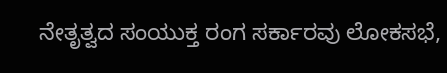ನೇತೃತ್ವದ ಸಂಯುಕ್ತ ರಂಗ ಸರ್ಕಾರವು ಲೋಕಸಭೆ,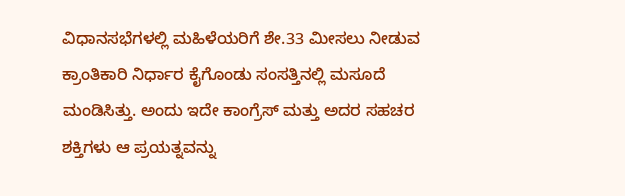ವಿಧಾನಸಭೆಗಳಲ್ಲಿ ಮಹಿಳೆಯರಿಗೆ ಶೇ.33 ಮೀಸಲು ನೀಡುವ ಕ್ರಾಂತಿಕಾರಿ ನಿರ್ಧಾರ ಕೈಗೊಂಡು ಸಂಸತ್ತಿನಲ್ಲಿ ಮಸೂದೆ ಮಂಡಿಸಿತ್ತು. ಅಂದು ಇದೇ ಕಾಂಗ್ರೆಸ್ ಮತ್ತು ಅದರ ಸಹಚರ ಶಕ್ತಿಗಳು ಆ ಪ್ರಯತ್ನವನ್ನು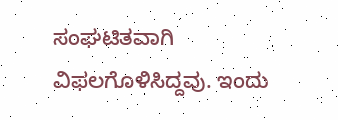ಸಂಘಟಿತವಾಗಿ ವಿಫಲಗೊಳಿಸಿದ್ದವು. ಇಂದು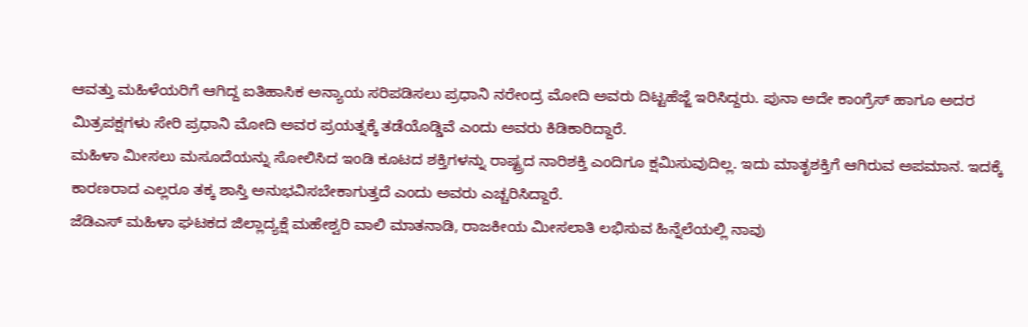ಆವತ್ತು ಮಹಿಳೆಯರಿಗೆ ಆಗಿದ್ದ ಐತಿಹಾಸಿಕ ಅನ್ಯಾಯ ಸರಿಪಡಿಸಲು ಪ್ರಧಾನಿ ನರೇಂದ್ರ ಮೋದಿ ಅವರು ದಿಟ್ಟಹೆಜ್ಜೆ ಇರಿಸಿದ್ದರು. ಪುನಾ ಅದೇ ಕಾಂಗ್ರೆಸ್ ಹಾಗೂ ಅದರ ಮಿತ್ರಪಕ್ಷಗಳು ಸೇರಿ ಪ್ರಧಾನಿ ಮೋದಿ ಅವರ ಪ್ರಯತ್ನಕ್ಕೆ ತಡೆಯೊಡ್ಡಿವೆ ಎಂದು ಅವರು ಕಿಡಿಕಾರಿದ್ದಾರೆ.
ಮಹಿಳಾ ಮೀಸಲು ಮಸೂದೆಯನ್ನು ಸೋಲಿಸಿದ ಇಂಡಿ ಕೂಟದ ಶಕ್ತಿಗಳನ್ನು ರಾಷ್ಟ್ರದ ನಾರಿಶಕ್ತಿ ಎಂದಿಗೂ ಕ್ಷಮಿಸುವುದಿಲ್ಲ. ಇದು ಮಾತೃಶಕ್ತಿಗೆ ಆಗಿರುವ ಅಪಮಾನ. ಇದಕ್ಕೆ ಕಾರಣರಾದ ಎಲ್ಲರೂ ತಕ್ಕ ಶಾಸ್ತಿ ಅನುಭವಿಸಬೇಕಾಗುತ್ತದೆ ಎಂದು ಅವರು ಎಚ್ಚರಿಸಿದ್ದಾರೆ.
ಜೆಡಿಎಸ್ ಮಹಿಳಾ ಘಟಕದ ಜಿಲ್ಲಾದ್ಯಕ್ಷೆ ಮಹೇಶ್ವರಿ ವಾಲಿ ಮಾತನಾಡಿ, ರಾಜಕೀಯ ಮೀಸಲಾತಿ ಲಭಿಸುವ ಹಿನ್ನೆಲೆಯಲ್ಲಿ ನಾವು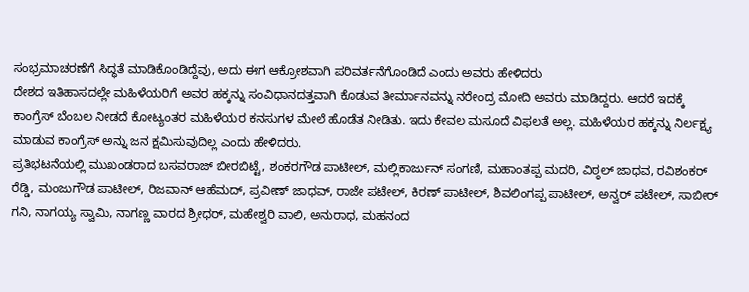ಸಂಭ್ರಮಾಚರಣೆಗೆ ಸಿದ್ಧತೆ ಮಾಡಿಕೊಂಡಿದ್ದೆವು, ಅದು ಈಗ ಆಕ್ರೋಶವಾಗಿ ಪರಿವರ್ತನೆಗೊಂಡಿದೆ ಎಂದು ಅವರು ಹೇಳಿದರು
ದೇಶದ ಇತಿಹಾಸದಲ್ಲೇ ಮಹಿಳೆಯರಿಗೆ ಅವರ ಹಕ್ಕನ್ನು ಸಂವಿಧಾನದತ್ತವಾಗಿ ಕೊಡುವ ತೀರ್ಮಾನವನ್ನು ನರೇಂದ್ರ ಮೋದಿ ಅವರು ಮಾಡಿದ್ದರು. ಆದರೆ ಇದಕ್ಕೆ ಕಾಂಗ್ರೆಸ್ ಬೆಂಬಲ ನೀಡದೆ ಕೋಟ್ಯಂತರ ಮಹಿಳೆಯರ ಕನಸುಗಳ ಮೇಲೆ ಹೊಡೆತ ನೀಡಿತು. ಇದು ಕೇವಲ ಮಸೂದೆ ವಿಫಲತೆ ಅಲ್ಲ. ಮಹಿಳೆಯರ ಹಕ್ಕನ್ನು ನಿರ್ಲಕ್ಷ್ಯ ಮಾಡುವ ಕಾಂಗ್ರೆಸ್ ಅನ್ನು ಜನ ಕ್ಷಮಿಸುವುದಿಲ್ಲ ಎಂದು ಹೇಳಿದರು.
ಪ್ರತಿಭಟನೆಯಲ್ಲಿ ಮುಖಂಡರಾದ ಬಸವರಾಜ್ ಬೀರಬಿಟ್ಟೆ, ಶಂಕರಗೌಡ ಪಾಟೀಲ್, ಮಲ್ಲಿಕಾರ್ಜುನ್ ಸಂಗಣಿ, ಮಹಾಂತಪ್ಪ ಮದರಿ, ವಿಠ್ಠಲ್ ಜಾಧವ, ರವಿಶಂಕರ್ ರೆಡ್ಡಿ, ಮಂಜುಗೌಡ ಪಾಟೀಲ್, ರಿಜವಾನ್ ಆಹೆಮದ್, ಪ್ರವೀಣ್ ಜಾಧವ್, ರಾಜೇ ಪಟೇಲ್, ಕಿರಣ್ ಪಾಟೀಲ್, ಶಿವಲಿಂಗಪ್ಪ ಪಾಟೀಲ್, ಅನ್ವರ್ ಪಟೇಲ್, ಸಾಬೀರ್ ಗನಿ, ನಾಗಯ್ಯ ಸ್ವಾಮಿ, ನಾಗಣ್ಣ ವಾರದ ಶ್ರೀಧರ್, ಮಹೇಶ್ವರಿ ವಾಲಿ, ಅನುರಾಧ, ಮಹನಂದ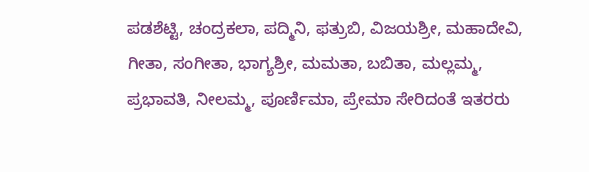ಪಡಶೆಟ್ಟಿ, ಚಂದ್ರಕಲಾ, ಪದ್ಮಿನಿ, ಫತ್ರುಬಿ, ವಿಜಯಶ್ರೀ, ಮಹಾದೇವಿ, ಗೀತಾ, ಸಂಗೀತಾ, ಭಾಗ್ಯಶ್ರೀ, ಮಮತಾ, ಬಬಿತಾ, ಮಲ್ಲಮ್ಮ, ಪ್ರಭಾವತಿ, ನೀಲಮ್ಮ, ಪೂರ್ಣಿಮಾ, ಪ್ರೇಮಾ ಸೇರಿದಂತೆ ಇತರರು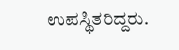ಉಪಸ್ಥಿತರಿದ್ದರು.